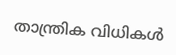താന്ത്രിക വിധികള്‍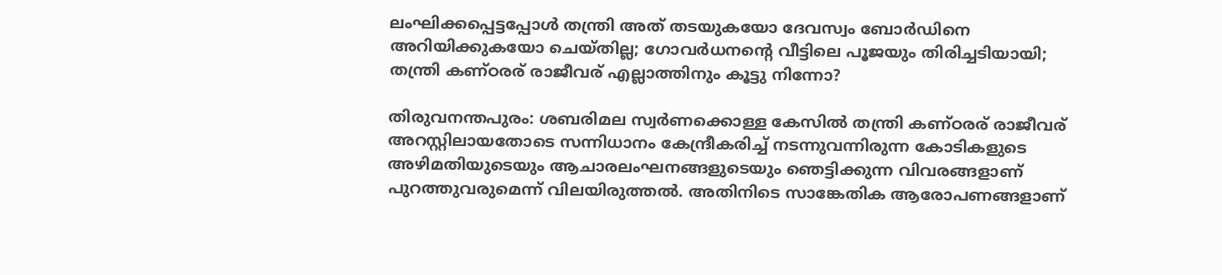ലംഘിക്കപ്പെട്ടപ്പോള്‍ തന്ത്രി അത് തടയുകയോ ദേവസ്വം ബോര്‍ഡിനെ അറിയിക്കുകയോ ചെയ്തില്ല; ഗോവര്‍ധനന്റെ വീട്ടിലെ പൂജയും തിരിച്ചടിയായി; തന്ത്രി കണ്ഠരര് രാജീവര് എല്ലാത്തിനും കൂട്ടു നിന്നോ?

തിരുവനന്തപുരം: ശബരിമല സ്വര്‍ണക്കൊള്ള കേസില്‍ തന്ത്രി കണ്ഠരര് രാജീവര് അറസ്റ്റിലായതോടെ സന്നിധാനം കേന്ദ്രീകരിച്ച് നടന്നുവന്നിരുന്ന കോടികളുടെ അഴിമതിയുടെയും ആചാരലംഘനങ്ങളുടെയും ഞെട്ടിക്കുന്ന വിവരങ്ങളാണ് പുറത്തുവരുമെന്ന് വിലയിരുത്തല്‍. അതിനിടെ സാങ്കേതിക ആരോപണങ്ങളാണ്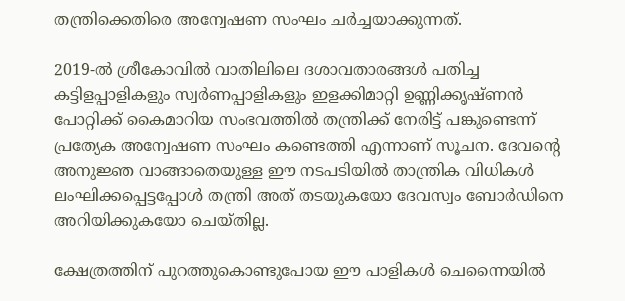തന്ത്രിക്കെതിരെ അന്വേഷണ സംഘം ചര്‍ച്ചയാക്കുന്നത്.

2019-ല്‍ ശ്രീകോവില്‍ വാതിലിലെ ദശാവതാരങ്ങള്‍ പതിച്ച കട്ടിളപ്പാളികളും സ്വര്‍ണപ്പാളികളും ഇളക്കിമാറ്റി ഉണ്ണിക്കൃഷ്ണന്‍ പോറ്റിക്ക് കൈമാറിയ സംഭവത്തില്‍ തന്ത്രിക്ക് നേരിട്ട് പങ്കുണ്ടെന്ന് പ്രത്യേക അന്വേഷണ സംഘം കണ്ടെത്തി എന്നാണ് സൂചന. ദേവന്റെ അനുജ്ഞ വാങ്ങാതെയുള്ള ഈ നടപടിയില്‍ താന്ത്രിക വിധികള്‍ ലംഘിക്കപ്പെട്ടപ്പോള്‍ തന്ത്രി അത് തടയുകയോ ദേവസ്വം ബോര്‍ഡിനെ അറിയിക്കുകയോ ചെയ്തില്ല.

ക്ഷേത്രത്തിന് പുറത്തുകൊണ്ടുപോയ ഈ പാളികള്‍ ചെന്നൈയില്‍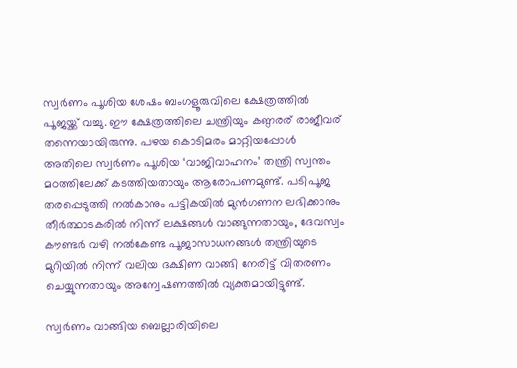സ്വര്‍ണം പൂശിയ ശേഷം ബംഗളൂരുവിലെ ക്ഷേത്രത്തില്‍ പൂജയ്ക്ക് വച്ചു. ഈ ക്ഷേത്രത്തിലെ ചന്ത്രിയും കണ്ഠരര് രാജീവര് തന്നെയായിരുന്നു. പഴയ കൊടിമരം മാറ്റിയപ്പോള്‍ അതിലെ സ്വര്‍ണം പൂശിയ ‘വാജിവാഹനം’ തന്ത്രി സ്വന്തം മഠത്തിലേക്ക് കടത്തിയതായും ആരോപണമുണ്ട്. പടിപൂജ തരപ്പെടുത്തി നല്‍കാനും പട്ടികയില്‍ മുന്‍ഗണന ലഭിക്കാനും തീര്‍ത്ഥാടകരില്‍ നിന്ന് ലക്ഷങ്ങള്‍ വാങ്ങുന്നതായും, ദേവസ്വം കൗണ്ടര്‍ വഴി നല്‍കേണ്ട പൂജാസാധനങ്ങള്‍ തന്ത്രിയുടെ മുറിയില്‍ നിന്ന് വലിയ ദക്ഷിണ വാങ്ങി നേരിട്ട് വിതരണം ചെയ്യുന്നതായും അന്വേഷണത്തില്‍ വ്യക്തമായിട്ടുണ്ട്.

സ്വര്‍ണം വാങ്ങിയ ബെല്ലാരിയിലെ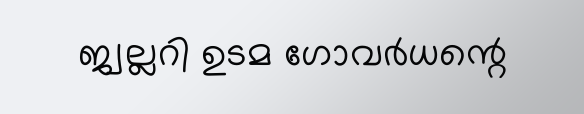ജ്വല്ലറി ഉടമ ഗോവര്‍ധന്റെ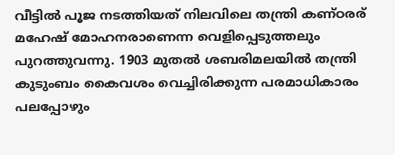വീട്ടില്‍ പൂജ നടത്തിയത് നിലവിലെ തന്ത്രി കണ്ഠരര് മഹേഷ് മോഹനരാണെന്ന വെളിപ്പെടുത്തലും പുറത്തുവന്നു. 1903 മുതല്‍ ശബരിമലയില്‍ തന്ത്രി കുടുംബം കൈവശം വെച്ചിരിക്കുന്ന പരമാധികാരം പലപ്പോഴും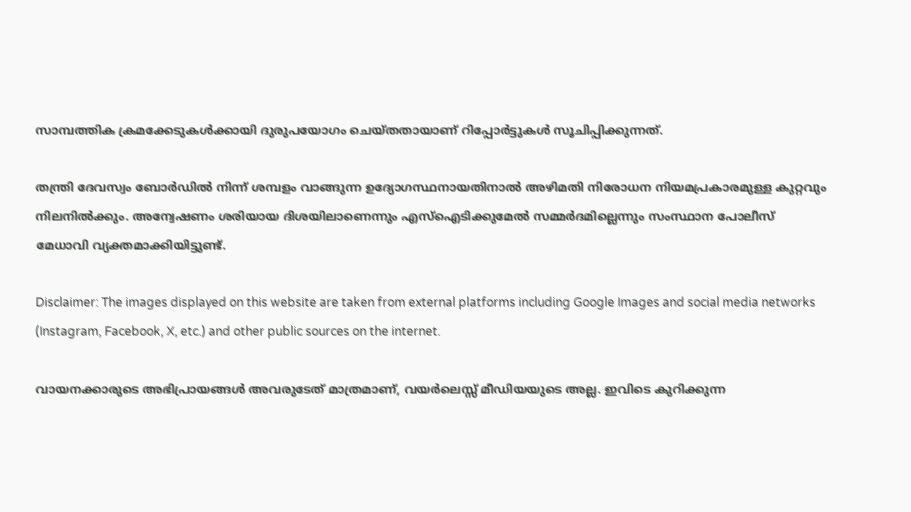സാമ്പത്തിക ക്രമക്കേടുകള്‍ക്കായി ദുരുപയോഗം ചെയ്തതായാണ് റിപ്പോര്‍ട്ടുകള്‍ സൂചിപ്പിക്കുന്നത്.

തന്ത്രി ദേവസ്വം ബോര്‍ഡില്‍ നിന്ന് ശമ്പളം വാങ്ങുന്ന ഉദ്യോഗസ്ഥനായതിനാല്‍ അഴിമതി നിരോധന നിയമപ്രകാരമുള്ള കുറ്റവും നിലനില്‍ക്കും. അന്വേഷണം ശരിയായ ദിശയിലാണെന്നും എസ്ഐടിക്കുമേല്‍ സമ്മര്‍ദമില്ലെന്നും സംസ്ഥാന പോലീസ് മേധാവി വ്യക്തമാക്കിയിട്ടുണ്ട്.

Disclaimer: The images displayed on this website are taken from external platforms including Google Images and social media networks (Instagram, Facebook, X, etc.) and other public sources on the internet.

വായനക്കാരുടെ അഭിപ്രായങ്ങള്‍ അവരുടേത് മാത്രമാണ്, വയർലെസ്സ് മീഡിയയുടെ അല്ല. ഇവിടെ കുറിക്കുന്ന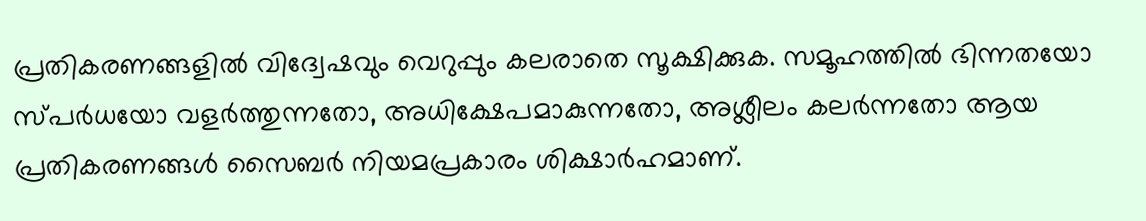പ്രതികരണങ്ങളിൽ വിദ്വേഷവും വെറുപ്പും കലരാതെ സൂക്ഷിക്കുക. സമൂഹത്തിൽ ഭിന്നതയോ സ്‌പർധയോ വളർത്തുന്നതോ, അധിക്ഷേപമാകുന്നതോ, അശ്ലീലം കലർന്നതോ ആയ പ്രതികരണങ്ങൾ സൈബർ നിയമപ്രകാരം ശിക്ഷാർഹമാണ്.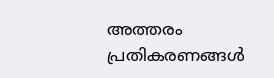അത്തരം പ്രതികരണങ്ങൾ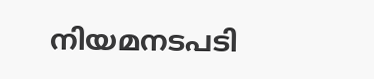നിയമനടപടി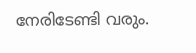നേരിടേണ്ടി വരും.